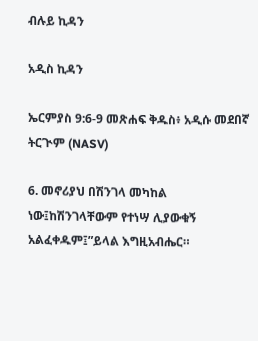ብሉይ ኪዳን

አዲስ ኪዳን

ኤርምያስ 9:6-9 መጽሐፍ ቅዱስ፥ አዲሱ መደበኛ ትርጒም (NASV)

6. መኖሪያህ በሽንገላ መካከል ነው፤ከሽንገላቸውም የተነሣ ሊያውቁኝ አልፈቀዱም፤”ይላል እግዚአብሔር።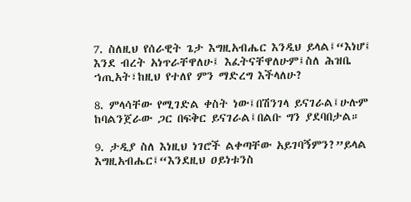7. ስለዚህ የሰራዊት ጌታ እግዚአብሔር እንዲህ ይላል፤“እነሆ፤ እንደ ብረት አነጥራቸዋለሁ፤ እፈትናቸዋለሁም፤ስለ ሕዝቤ ኀጢአት፣ከዚህ የተለየ ምን ማድረግ እችላለሁ?

8. ምላሳቸው የሚገድል ቀስት ነው፤በሽንገላ ይናገራል፤ሁሉም ከባልንጀራው ጋር በፍቅር ይናገራል፤በልቡ ግን ያደባበታል።

9. ታዲያ ስለ እነዚህ ነገሮች ልቀጣቸው አይገባኝምን?”ይላል እግዚአብሔር፤“እንደዚህ ዐይነቱንስ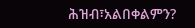ሕዝብ፣አልበቀልምን?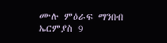ሙሉ ምዕራፍ ማንበብ ኤርምያስ 9